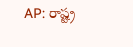AP: రాష్ట్ర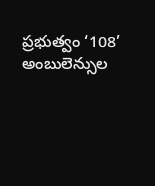ప్రభుత్వం ‘108’ అంబులెన్సుల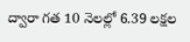ద్వారా గత 10 నెలల్లో 6.39 లక్షల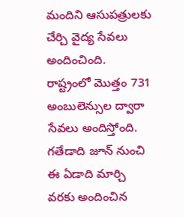మందిని ఆసుపత్రులకు చేర్చి వైద్య సేవలు అందించింది. రాష్ట్రంలో మొత్తం 731 అంబులెన్సుల ద్వారా సేవలు అందిస్తోంది. గతేడాది జూన్ నుంచి ఈ ఏడాది మార్చి వరకు అందించిన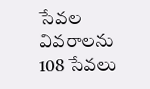సేవల వివరాలను 108 సేవలు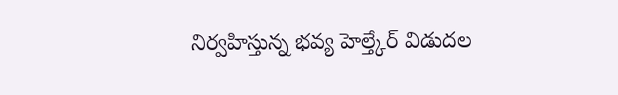నిర్వహిస్తున్న భవ్య హెల్త్కేర్ విడుదల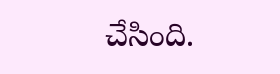చేసింది.